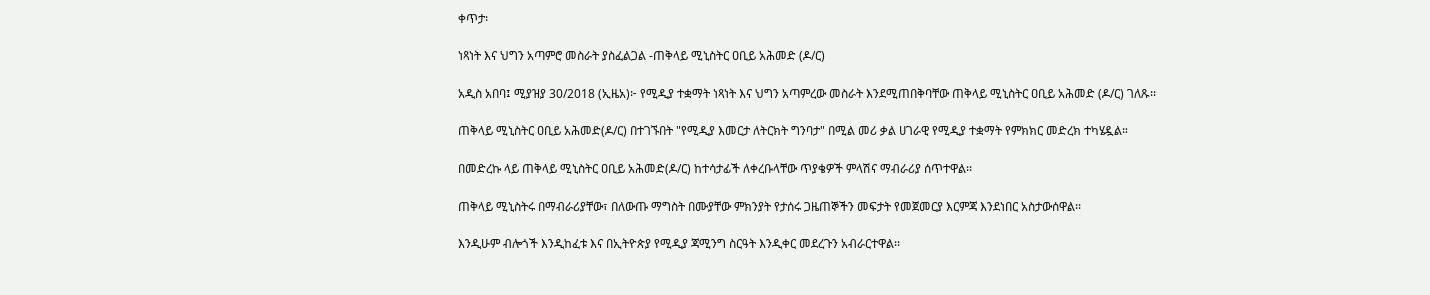ቀጥታ፡

ነጻነት እና ህግን አጣምሮ መስራት ያስፈልጋል -ጠቅላይ ሚኒስትር ዐቢይ አሕመድ (ዶ/ር)

አዲስ አበባ፤ ሚያዝያ 30/2018 (ኢዜአ)፦ የሚዲያ ተቋማት ነጻነት እና ህግን አጣምረው መስራት እንደሚጠበቅባቸው ጠቅላይ ሚኒስትር ዐቢይ አሕመድ (ዶ/ር) ገለጹ፡፡

ጠቅላይ ሚኒስትር ዐቢይ አሕመድ(ዶ/ር) በተገኙበት "የሚዲያ እመርታ ለትርክት ግንባታ" በሚል መሪ ቃል ሀገራዊ የሚዲያ ተቋማት የምክክር መድረክ ተካሄዷል።

በመድረኩ ላይ ጠቅላይ ሚኒስትር ዐቢይ አሕመድ(ዶ/ር) ከተሳታፊች ለቀረቡላቸው ጥያቄዎች ምላሽና ማብራሪያ ሰጥተዋል፡፡

ጠቅላይ ሚኒስትሩ በማብራሪያቸው፣ በለውጡ ማግስት በሙያቸው ምክንያት የታሰሩ ጋዜጠኞችን መፍታት የመጀመርያ እርምጃ እንደነበር አስታውሰዋል፡፡

እንዲሁም ብሎጎች እንዲከፈቱ እና በኢትዮጵያ የሚዲያ ጃሚንግ ስርዓት እንዲቀር መደረጉን አብራርተዋል፡፡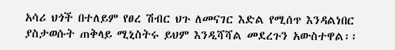አሳሪ ህጎች በተለይም የፀረ ሽብር ህጉ ለመናገር እድል የሚሰጥ እንዳልነበር ያስታወሱት ጠቅላይ ሚኒስትሩ ይህም እንዲሻሻል መደረጉን አውስተዋል፡፡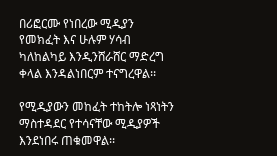በሪፎርሙ የነበረው ሚዲያን የመክፈት እና ሁሉም ሃሳብ ካለከልካይ እንዲንሸራሸር ማድረግ ቀላል እንዳልነበርም ተናግረዋል፡፡

የሚዲያውን መከፈት ተከትሎ ነጻነትን ማስተዳደር የተሳናቸው ሚዲያዎች እንደነበሩ ጠቁመዋል፡፡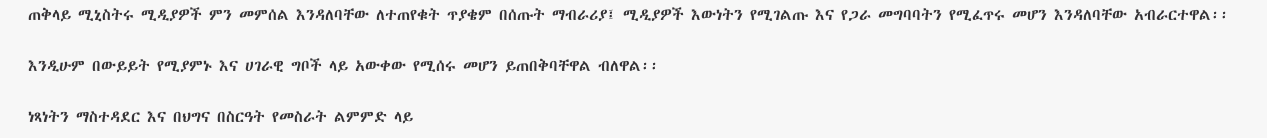ጠቅላይ ሚኒስትሩ ሚዲያዎች ምን መምሰል እንዳለባቸው ለተጠየቁት ጥያቄም በሰጡት ማብራሪያ፤ ሚዲያዎች እውነትን የሚገልጡ እና የጋራ መግባባትን የሚፈጥሩ መሆን እንዳለባቸው አብራርተዋል፡፡

እንዲሁም በውይይት የሚያምኑ እና ሀገራዊ ግቦች ላይ አውቀው የሚሰሩ መሆን ይጠበቅባቸዋል ብለዋል፡፡

ነጻነትን ማስተዳደር እና በህግና በስርዓት የመስራት ልምምድ ላይ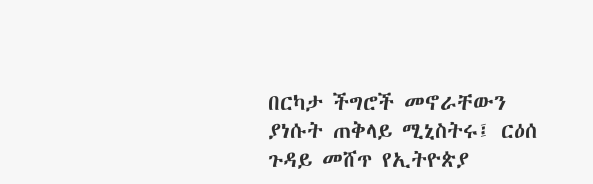በርካታ ችግሮች መኖራቸውን ያነሱት ጠቅላይ ሚኒስትሩ፤ ርዕሰ ጉዳይ መሸጥ የኢትዮጵያ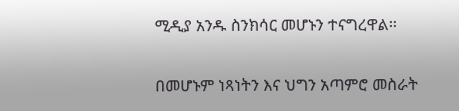ሚዲያ አንዱ ስንክሳር መሆኑን ተናግረዋል፡፡

በመሆኑም ነጻነትን እና ህግን አጣምሮ መስራት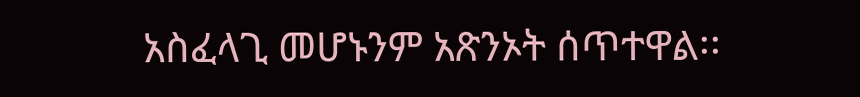አስፈላጊ መሆኑንም አጽንኦት ሰጥተዋል፡፡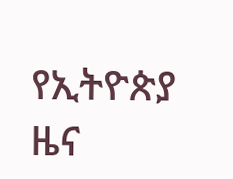የኢትዮጵያ ዜና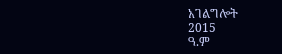አገልግሎት
2015
ዓ.ም